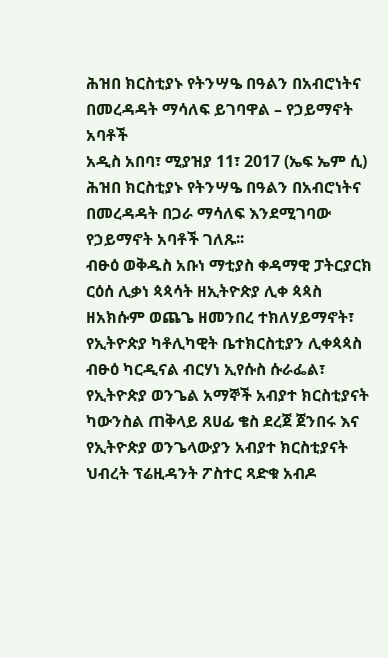ሕዝበ ክርስቲያኑ የትንሣዔ በዓልን በአብሮነትና በመረዳዳት ማሳለፍ ይገባዋል – የኃይማኖት አባቶች
አዲስ አበባ፣ ሚያዝያ 11፣ 2017 (ኤፍ ኤም ሲ) ሕዝበ ክርስቲያኑ የትንሣዔ በዓልን በአብሮነትና በመረዳዳት በጋራ ማሳለፍ እንደሚገባው የኃይማኖት አባቶች ገለጹ፡፡
ብፁዕ ወቅዱስ አቡነ ማቲያስ ቀዳማዊ ፓትርያርክ ርዕሰ ሊቃነ ጳጳሳት ዘኢትዮጵያ ሊቀ ጳጳስ ዘአክሱም ወጨጌ ዘመንበረ ተክለሃይማኖት፣ የኢትዮጵያ ካቶሊካዊት ቤተክርስቲያን ሊቀጳጳስ ብፁዕ ካርዲናል ብርሃነ ኢየሱስ ሱራፌል፣ የኢትዮጵያ ወንጌል አማኞች አብያተ ክርስቲያናት ካውንስል ጠቅላይ ጸሀፊ ቄስ ደረጀ ጀንበሩ እና የኢትዮጵያ ወንጌላውያን አብያተ ክርስቲያናት ህብረት ፕሬዚዳንት ፖስተር ጻድቁ አብዶ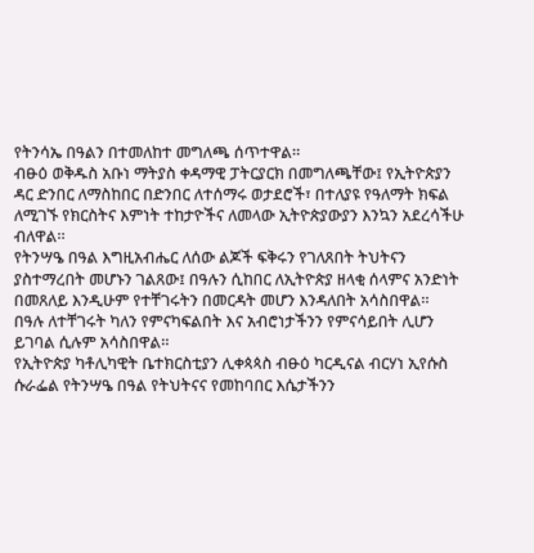የትንሳኤ በዓልን በተመለከተ መግለጫ ሰጥተዋል፡፡
ብፁዕ ወቅዱስ አቡነ ማትያስ ቀዳማዊ ፓትርያርክ በመግለጫቸው፤ የኢትዮጵያን ዳር ድንበር ለማስከበር በድንበር ለተሰማሩ ወታደሮች፣ በተለያዩ የዓለማት ክፍል ለሚገኙ የክርስትና እምነት ተከታዮችና ለመላው ኢትዮጵያውያን እንኳን አደረሳችሁ ብለዋል፡፡
የትንሣዔ በዓል እግዚአብሔር ለሰው ልጆች ፍቅሩን የገለጸበት ትህትናን ያስተማረበት መሆኑን ገልጸው፤ በዓሉን ሲከበር ለኢትዮጵያ ዘላቂ ሰላምና አንድነት በመጸለይ እንዲሁም የተቸገሩትን በመርዳት መሆን እንዳለበት አሳስበዋል፡፡
በዓሉ ለተቸገሩት ካለን የምናካፍልበት እና አብሮነታችንን የምናሳይበት ሊሆን ይገባል ሲሉም አሳስበዋል፡፡
የኢትዮጵያ ካቶሊካዊት ቤተክርስቲያን ሊቀጳጳስ ብፁዕ ካርዲናል ብርሃነ ኢየሱስ ሱራፌል የትንሣዔ በዓል የትህትናና የመከባበር እሴታችንን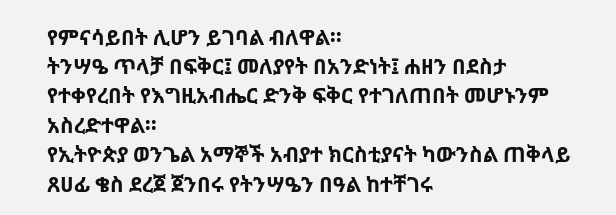የምናሳይበት ሊሆን ይገባል ብለዋል፡፡
ትንሣዔ ጥላቻ በፍቅር፤ መለያየት በአንድነት፤ ሐዘን በደስታ የተቀየረበት የእግዚአብሔር ድንቅ ፍቅር የተገለጠበት መሆኑንም አስረድተዋል፡፡
የኢትዮጵያ ወንጌል አማኞች አብያተ ክርስቲያናት ካውንስል ጠቅላይ ጸሀፊ ቄስ ደረጀ ጀንበሩ የትንሣዔን በዓል ከተቸገሩ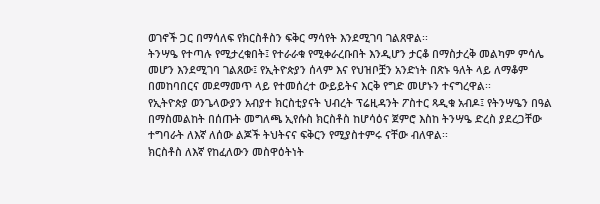ወገኖች ጋር በማሳለፍ የክርስቶስን ፍቅር ማሳየት እንደሚገባ ገልጸዋል፡፡
ትንሣዔ የተጣሉ የሚታረቁበት፤ የተራራቁ የሚቀራረቡበት እንዲሆን ታርቆ በማስታረቅ መልካም ምሳሌ መሆን እንደሚገባ ገልጸው፤ የኢትዮጵያን ሰላም እና የህዝቦቿን አንድነት በጽኑ ዓለት ላይ ለማቆም በመከባበርና መደማመጥ ላይ የተመሰረተ ውይይትና እርቅ የግድ መሆኑን ተናግረዋል፡፡
የኢትዮጵያ ወንጌላውያን አብያተ ክርስቲያናት ህብረት ፕሬዚዳንት ፖስተር ጻዲቁ አብዶ፤ የትንሣዔን በዓል በማስመልከት በሰጡት መግለጫ ኢየሱስ ክርስቶስ ከሆሳዕና ጀምሮ እስከ ትንሣዔ ድረስ ያደረጋቸው ተግባራት ለእኛ ለሰው ልጆች ትህትናና ፍቅርን የሚያስተምሩ ናቸው ብለዋል፡፡
ክርስቶስ ለእኛ የከፈለውን መስዋዕትነት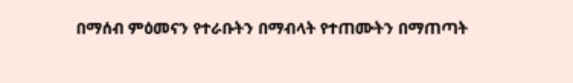በማሰብ ምዕመናን የተራቡትን በማብላት የተጠሙትን በማጠጣት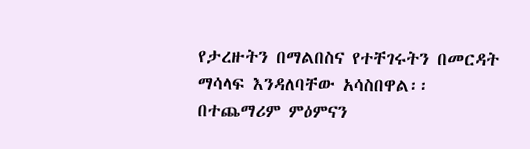የታረዙትን በማልበስና የተቸገሩትን በመርዳት ማሳላፍ እንዳለባቸው አሳስበዋል፡፡
በተጨማሪም ምዕምናን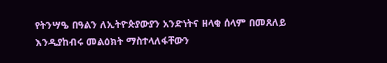የትንሣዔ በዓልን ለኢትዮጵያውያን አንድነትና ዘላቂ ሰላም በመጸለይ እንዲያከብሩ መልዕክት ማስተላለፋቸውን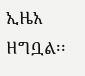ኢዜአ ዘግቧል፡፡